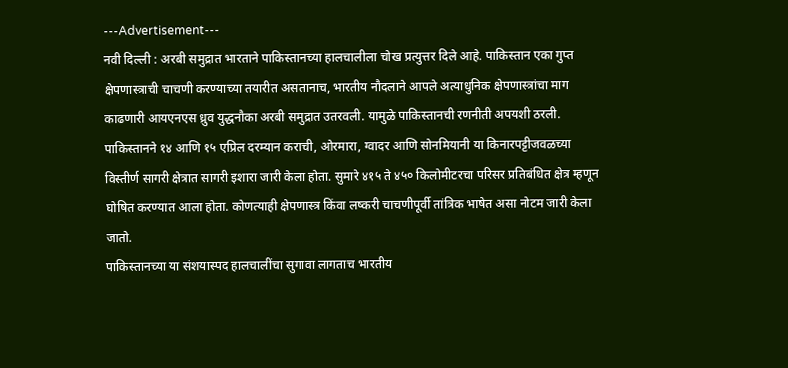---Advertisement---
नवी दिल्ली : अरबी समुद्रात भारताने पाकिस्तानच्या हालचालीला चोख प्रत्युत्तर दिले आहे. पाकिस्तान एका गुप्त क्षेपणास्त्राची चाचणी करण्याच्या तयारीत असतानाच, भारतीय नौदलाने आपले अत्याधुनिक क्षेपणास्त्रांचा माग काढणारी आयएनएस ध्रुव युद्धनौका अरबी समुद्रात उतरवली. यामुळे पाकिस्तानची रणनीती अपयशी ठरली.
पाकिस्तानने १४ आणि १५ एप्रिल दरम्यान कराची, ओरमारा, ग्वादर आणि सोनमियानी या किनारपट्टीजवळच्या विस्तीर्ण सागरी क्षेत्रात सागरी इशारा जारी केला होता. सुमारे ४१५ ते ४५० किलोमीटरचा परिसर प्रतिबंधित क्षेत्र म्हणून घोषित करण्यात आला होता. कोणत्याही क्षेपणास्त्र किंवा लष्करी चाचणीपूर्वी तांत्रिक भाषेत असा नोटम जारी केला जातो.
पाकिस्तानच्या या संशयास्पद हालचालींचा सुगावा लागताच भारतीय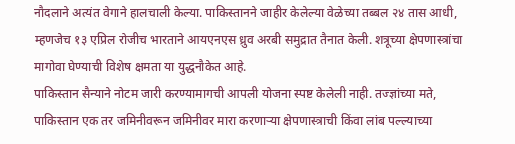नौदलाने अत्यंत वेगाने हालचाली केल्या. पाकिस्तानने जाहीर केलेल्या वेळेच्या तब्बल २४ तास आधी, म्हणजेच १३ एप्रिल रोजीच भारताने आयएनएस ध्रुव अरबी समुद्रात तैनात केली. शत्रूच्या क्षेपणास्त्रांचा मागोवा घेण्याची विशेष क्षमता या युद्धनौकेत आहे.
पाकिस्तान सैन्याने नोटम जारी करण्यामागची आपली योजना स्पष्ट केलेली नाही. तज्ज्ञांच्या मते, पाकिस्तान एक तर जमिनीवरून जमिनीवर मारा करणाऱ्या क्षेपणास्त्राची किंवा लांब पल्ल्याच्या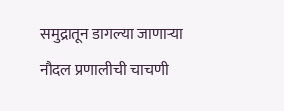समुद्रातून डागल्या जाणाऱ्या नौदल प्रणालीची चाचणी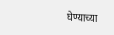घेण्याच्या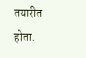तयारीत होता.